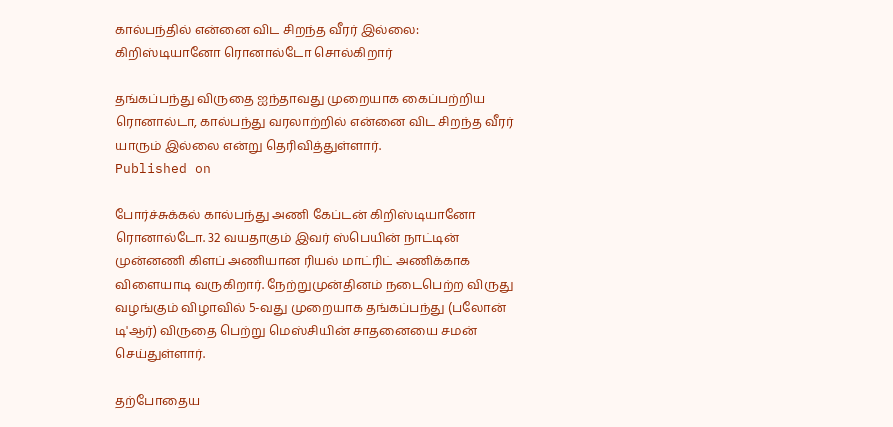கால்பந்தில் என்னை விட சிறந்த வீரர் இல்லை: கிறிஸ்டியானோ ரொனால்டோ சொல்கிறார்

தங்கப்பந்து விருதை ஐந்தாவது முறையாக கைப்பற்றிய ரொனால்டா, கால்பந்து வரலாற்றில் என்னை விட சிறந்த வீரர் யாரும் இல்லை என்று தெரிவித்துள்ளார்.
Published on

போர்ச்சுக்கல் கால்பந்து அணி கேப்டன் கிறிஸ்டியானோ ரொனால்டோ. 32 வயதாகும் இவர் ஸ்பெயின் நாட்டின் முன்னணி கிளப் அணியான ரியல் மாட்ரிட் அணிக்காக விளையாடி வருகிறார். நேற்றுமுன்தினம் நடைபெற்ற விருது வழங்கும் விழாவில் 5-வது முறையாக தங்கப்பந்து (பலோன் டி'ஆர்) விருதை பெற்று மெஸ்சியின் சாதனையை சமன் செய்துள்ளார்.

தற்போதைய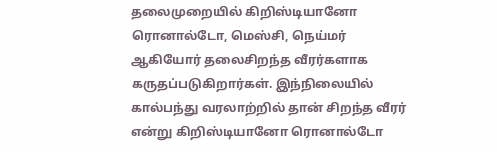தலைமுறையில் கிறிஸ்டியானோ ரொனால்டோ, மெஸ்சி, நெய்மர் ஆகியோர் தலைசிறந்த வீரர்களாக கருதப்படுகிறார்கள். இந்நிலையில் கால்பந்து வரலாற்றில் தான் சிறந்த வீரர் என்று கிறிஸ்டியானோ ரொனால்டோ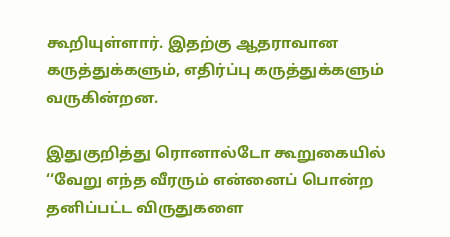கூறியுள்ளார். இதற்கு ஆதராவான கருத்துக்களும், எதிர்ப்பு கருத்துக்களும் வருகின்றன.

இதுகுறித்து ரொனால்டோ கூறுகையில் ‘‘வேறு எந்த வீரரும் என்னைப் பொன்ற தனிப்பட்ட விருதுகளை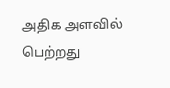அதிக அளவில் பெற்றது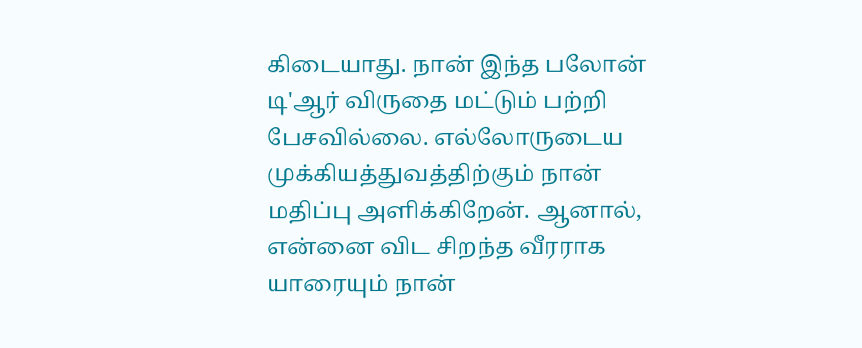கிடையாது. நான் இந்த பலோன் டி'ஆர் விருதை மட்டும் பற்றி பேசவில்லை. எல்லோருடைய முக்கியத்துவத்திற்கும் நான் மதிப்பு அளிக்கிறேன். ஆனால், என்னை விட சிறந்த வீரராக யாரையும் நான்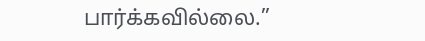பார்க்கவில்லை.’’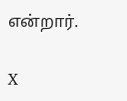என்றார்.

X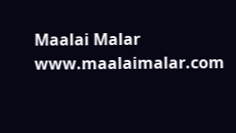Maalai Malar
www.maalaimalar.com